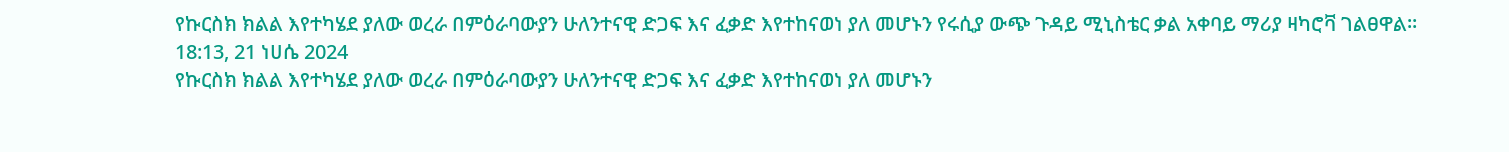የኩርስክ ክልል እየተካሄደ ያለው ወረራ በምዕራባውያን ሁለንተናዊ ድጋፍ እና ፈቃድ እየተከናወነ ያለ መሆኑን የሩሲያ ውጭ ጉዳይ ሚኒስቴር ቃል አቀባይ ማሪያ ዛካሮቫ ገልፀዋል።
18:13, 21 ነሀሴ 2024
የኩርስክ ክልል እየተካሄደ ያለው ወረራ በምዕራባውያን ሁለንተናዊ ድጋፍ እና ፈቃድ እየተከናወነ ያለ መሆኑን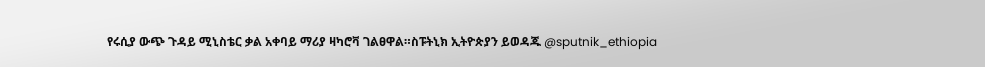የሩሲያ ውጭ ጉዳይ ሚኒስቴር ቃል አቀባይ ማሪያ ዛካሮቫ ገልፀዋል።ስፑትኒክ ኢትዮጵያን ይወዳጁ @sputnik_ethiopia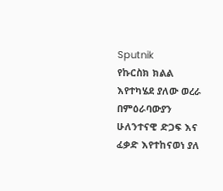Sputnik
የኩርስክ ክልል እየተካሄደ ያለው ወረራ በምዕራባውያን ሁለንተናዊ ድጋፍ እና ፈቃድ እየተከናወነ ያለ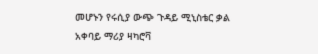መሆኑን የሩሲያ ውጭ ጉዳይ ሚኒስቴር ቃል አቀባይ ማሪያ ዛካሮቫ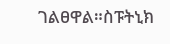ገልፀዋል።ስፑትኒክ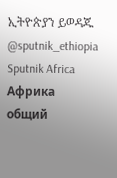ኢትዮጵያን ይወዳጁ @sputnik_ethiopia
Sputnik Africa
Африка общий